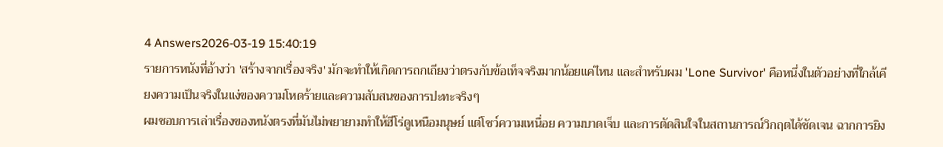4 Answers2026-03-19 15:40:19
รายการหนังที่อ้างว่า 'สร้างจากเรื่องจริง' มักจะทำให้เกิดการถกเถียงว่าตรงกับข้อเท็จจริงมากน้อยแค่ไหน และสำหรับผม 'Lone Survivor' คือหนึ่งในตัวอย่างที่ใกล้เคียงความเป็นจริงในแง่ของความโหดร้ายและความสับสนของการปะทะจริงๆ
ผมชอบการเล่าเรื่องของหนังตรงที่มันไม่พยายามทำให้ฮีโร่ดูเหนือมนุษย์ แต่โชว์ความเหนื่อย ความบาดเจ็บ และการตัดสินใจในสถานการณ์วิกฤตได้ชัดเจน ฉากการยิง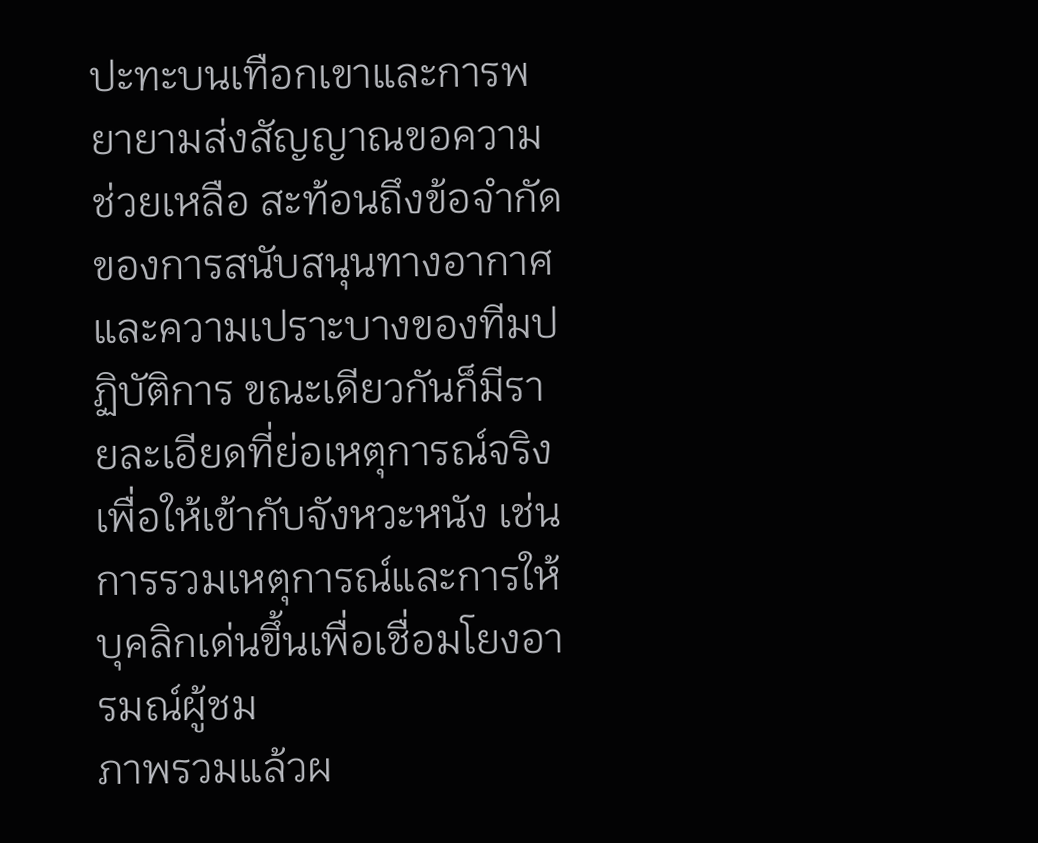ปะทะบนเทือกเขาและการพยายามส่งสัญญาณขอความช่วยเหลือ สะท้อนถึงข้อจำกัดของการสนับสนุนทางอากาศและความเปราะบางของทีมปฏิบัติการ ขณะเดียวกันก็มีรายละเอียดที่ย่อเหตุการณ์จริงเพื่อให้เข้ากับจังหวะหนัง เช่น การรวมเหตุการณ์และการให้บุคลิกเด่นขึ้นเพื่อเชื่อมโยงอารมณ์ผู้ชม
ภาพรวมแล้วผ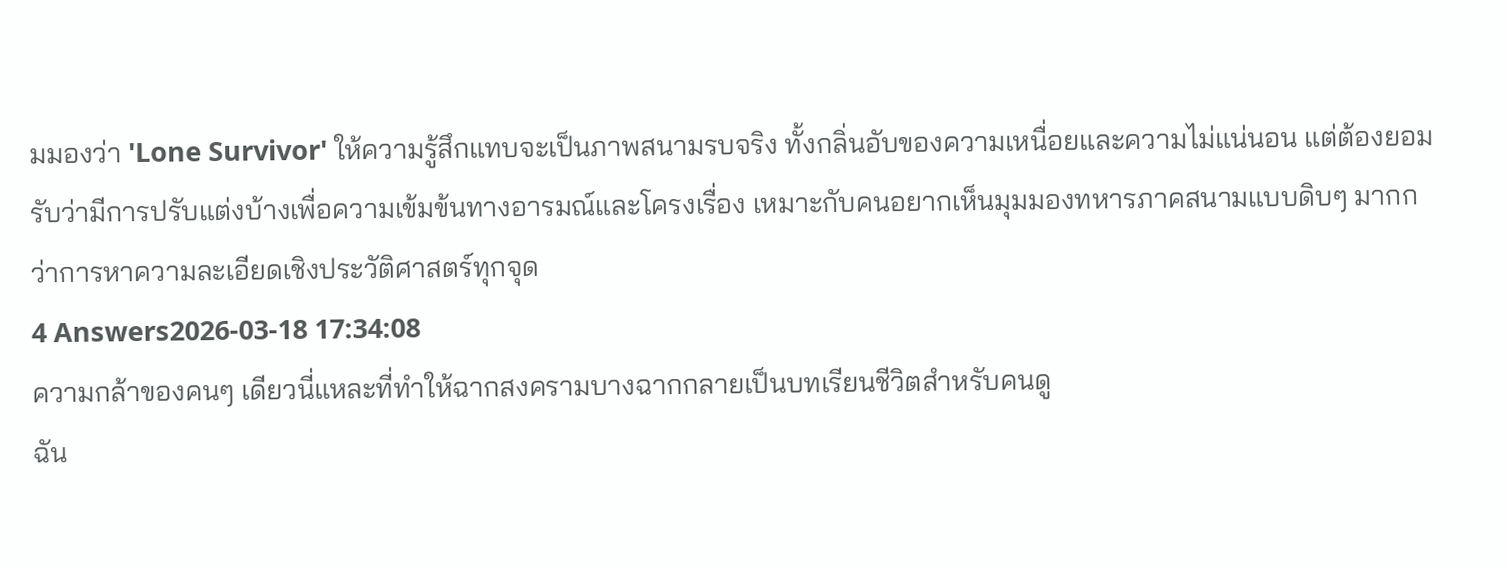มมองว่า 'Lone Survivor' ให้ความรู้สึกแทบจะเป็นภาพสนามรบจริง ทั้งกลิ่นอับของความเหนื่อยและความไม่แน่นอน แต่ต้องยอมรับว่ามีการปรับแต่งบ้างเพื่อความเข้มข้นทางอารมณ์และโครงเรื่อง เหมาะกับคนอยากเห็นมุมมองทหารภาคสนามแบบดิบๆ มากกว่าการหาความละเอียดเชิงประวัติศาสตร์ทุกจุด
4 Answers2026-03-18 17:34:08
ความกล้าของคนๆ เดียวนี่แหละที่ทำให้ฉากสงครามบางฉากกลายเป็นบทเรียนชีวิตสำหรับคนดู
ฉัน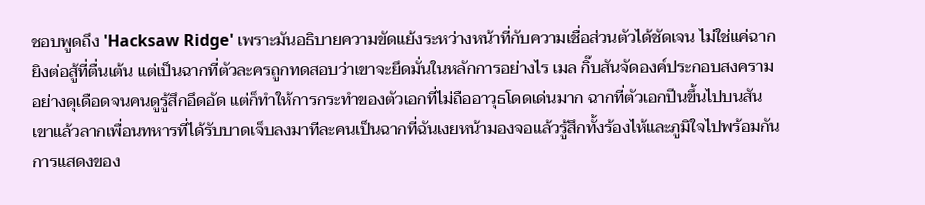ชอบพูดถึง 'Hacksaw Ridge' เพราะมันอธิบายความขัดแย้งระหว่างหน้าที่กับความเชื่อส่วนตัวได้ชัดเจน ไม่ใช่แค่ฉากยิงต่อสู้ที่ตื่นเต้น แต่เป็นฉากที่ตัวละครถูกทดสอบว่าเขาจะยึดมั่นในหลักการอย่างไร เมล กิ๊บสันจัดองค์ประกอบสงครามอย่างดุเดือดจนคนดูรู้สึกอึดอัด แต่ก็ทำให้การกระทำของตัวเอกที่ไม่ถืออาวุธโดดเด่นมาก ฉากที่ตัวเอกปีนขึ้นไปบนสันเขาแล้วลากเพื่อนทหารที่ได้รับบาดเจ็บลงมาทีละคนเป็นฉากที่ฉันเงยหน้ามองจอแล้วรู้สึกทั้งร้องไห้และภูมิใจไปพร้อมกัน
การแสดงของ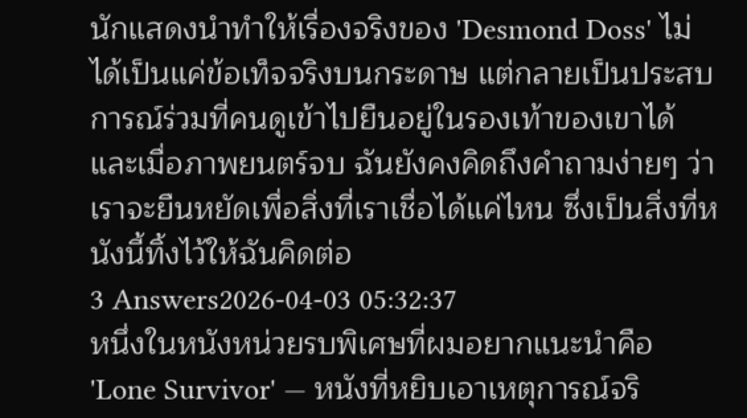นักแสดงนำทำให้เรื่องจริงของ 'Desmond Doss' ไม่ได้เป็นแค่ข้อเท็จจริงบนกระดาษ แต่กลายเป็นประสบการณ์ร่วมที่คนดูเข้าไปยืนอยู่ในรองเท้าของเขาได้ และเมื่อภาพยนตร์จบ ฉันยังคงคิดถึงคำถามง่ายๆ ว่าเราจะยืนหยัดเพื่อสิ่งที่เราเชื่อได้แค่ไหน ซึ่งเป็นสิ่งที่หนังนี้ทิ้งไว้ให้ฉันคิดต่อ
3 Answers2026-04-03 05:32:37
หนึ่งในหนังหน่วยรบพิเศษที่ผมอยากแนะนำคือ 'Lone Survivor' — หนังที่หยิบเอาเหตุการณ์จริ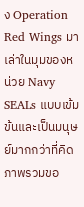ง Operation Red Wings มาเล่าในมุมของหน่วย Navy SEALs แบบเข้มข้นและเป็นมนุษย์มากกว่าที่คิด
ภาพรวมขอ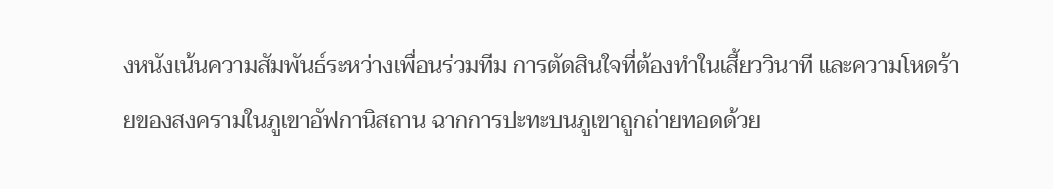งหนังเน้นความสัมพันธ์ระหว่างเพื่อนร่วมทีม การตัดสินใจที่ต้องทำในเสี้ยววินาที และความโหดร้ายของสงครามในภูเขาอัฟกานิสถาน ฉากการปะทะบนภูเขาถูกถ่ายทอดด้วย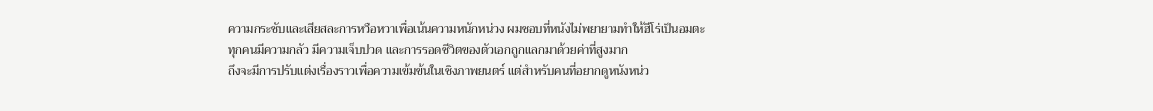ความกระชับและเสียสละการหวือหวาเพื่อเน้นความหนักหน่วง ผมชอบที่หนังไม่พยายามทำให้ฮีโร่เป็นอมตะ ทุกคนมีความกลัว มีความเจ็บปวด และการรอดชีวิตของตัวเอกถูกแลกมาด้วยค่าที่สูงมาก
ถึงจะมีการปรับแต่งเรื่องราวเพื่อความเข้มข้นในเชิงภาพยนตร์ แต่สำหรับคนที่อยากดูหนังหน่ว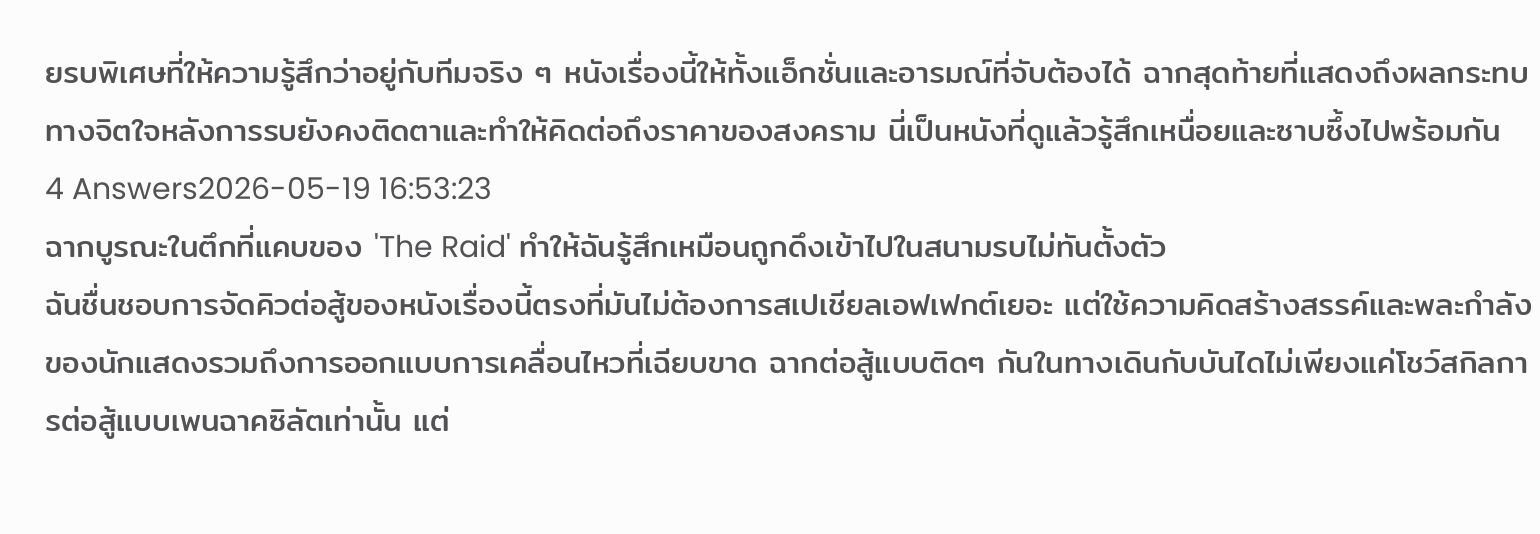ยรบพิเศษที่ให้ความรู้สึกว่าอยู่กับทีมจริง ๆ หนังเรื่องนี้ให้ทั้งแอ็กชั่นและอารมณ์ที่จับต้องได้ ฉากสุดท้ายที่แสดงถึงผลกระทบทางจิตใจหลังการรบยังคงติดตาและทำให้คิดต่อถึงราคาของสงคราม นี่เป็นหนังที่ดูแล้วรู้สึกเหนื่อยและซาบซึ้งไปพร้อมกัน
4 Answers2026-05-19 16:53:23
ฉากบูรณะในตึกที่แคบของ 'The Raid' ทำให้ฉันรู้สึกเหมือนถูกดึงเข้าไปในสนามรบไม่ทันตั้งตัว
ฉันชื่นชอบการจัดคิวต่อสู้ของหนังเรื่องนี้ตรงที่มันไม่ต้องการสเปเชียลเอฟเฟกต์เยอะ แต่ใช้ความคิดสร้างสรรค์และพละกำลังของนักแสดงรวมถึงการออกแบบการเคลื่อนไหวที่เฉียบขาด ฉากต่อสู้แบบติดๆ กันในทางเดินกับบันไดไม่เพียงแค่โชว์สกิลการต่อสู้แบบเพนฉาคซิลัตเท่านั้น แต่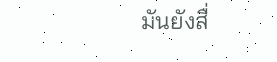มันยังสื่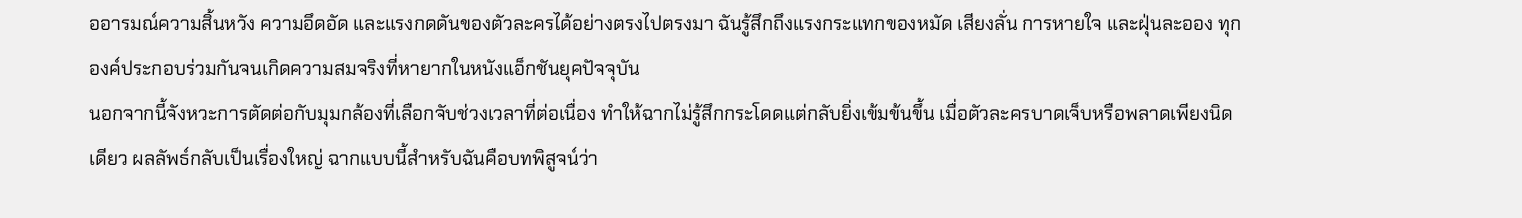ออารมณ์ความสิ้นหวัง ความอึดอัด และแรงกดดันของตัวละครได้อย่างตรงไปตรงมา ฉันรู้สึกถึงแรงกระแทกของหมัด เสียงลั่น การหายใจ และฝุ่นละออง ทุกองค์ประกอบร่วมกันจนเกิดความสมจริงที่หายากในหนังแอ็กชันยุคปัจจุบัน
นอกจากนี้จังหวะการตัดต่อกับมุมกล้องที่เลือกจับช่วงเวลาที่ต่อเนื่อง ทำให้ฉากไม่รู้สึกกระโดดแต่กลับยิ่งเข้มข้นขึ้น เมื่อตัวละครบาดเจ็บหรือพลาดเพียงนิดเดียว ผลลัพธ์กลับเป็นเรื่องใหญ่ ฉากแบบนี้สำหรับฉันคือบทพิสูจน์ว่า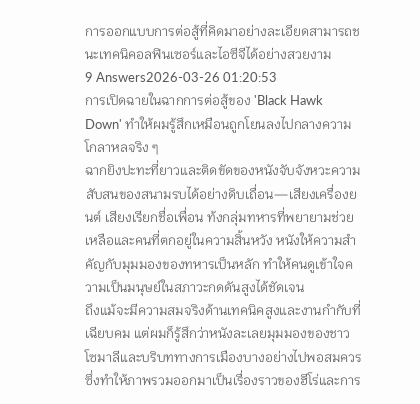การออกแบบการต่อสู้ที่คิดมาอย่างละเอียดสามารถชนะเทคนิคอลฟินเซอร์และไอซีจีได้อย่างสวยงาม
9 Answers2026-03-26 01:20:53
การเปิดฉายในฉากการต่อสู้ของ 'Black Hawk Down' ทำให้ผมรู้สึกเหมือนถูกโยนลงไปกลางความโกลาหลจริง ๆ
ฉากยิงปะทะที่ยาวและติดขัดของหนังจับจังหวะความสับสนของสนามรบได้อย่างดิบเถื่อน—เสียงเครื่องยนต์ เสียงเรียกชื่อเพื่อน ท้งกลุ่มทหารที่พยายามช่วยเหลือและคนที่ตกอยู่ในความสิ้นหวัง หนังให้ความสำคัญกับมุมมองของทหารเป็นหลัก ทำให้คนดูเข้าใจความเป็นมนุษย์ในสภาวะกดดันสูงได้ชัดเจน
ถึงแม้จะมีความสมจริงด้านเทคนิคสูงและงานกำกับที่เฉียบคม แต่ผมก็รู้สึกว่าหนังละเลยมุมมองของชาวโซมาลีและบริบททางการเมืองบางอย่างไปพอสมควร ซึ่งทำให้ภาพรวมออกมาเป็นเรื่องราวของฮีโร่และการ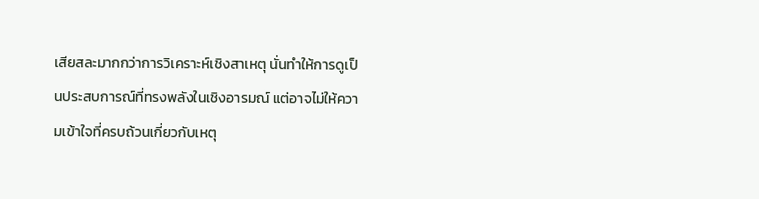เสียสละมากกว่าการวิเคราะห์เชิงสาเหตุ นั่นทำให้การดูเป็นประสบการณ์ที่ทรงพลังในเชิงอารมณ์ แต่อาจไม่ให้ความเข้าใจที่ครบถ้วนเกี่ยวกับเหตุ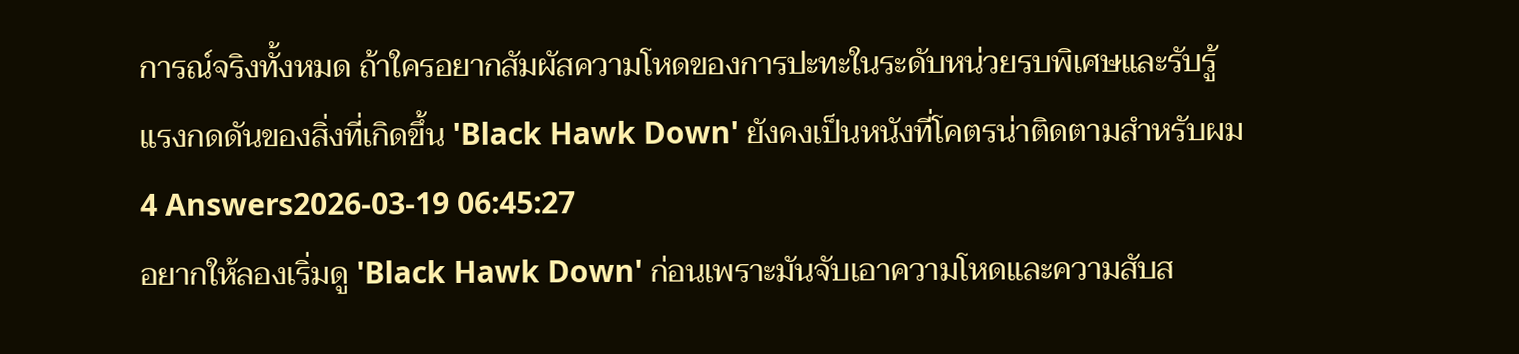การณ์จริงทั้งหมด ถ้าใครอยากสัมผัสความโหดของการปะทะในระดับหน่วยรบพิเศษและรับรู้แรงกดดันของสิ่งที่เกิดขึ้น 'Black Hawk Down' ยังคงเป็นหนังที่โคตรน่าติดตามสำหรับผม
4 Answers2026-03-19 06:45:27
อยากให้ลองเริ่มดู 'Black Hawk Down' ก่อนเพราะมันจับเอาความโหดและความสับส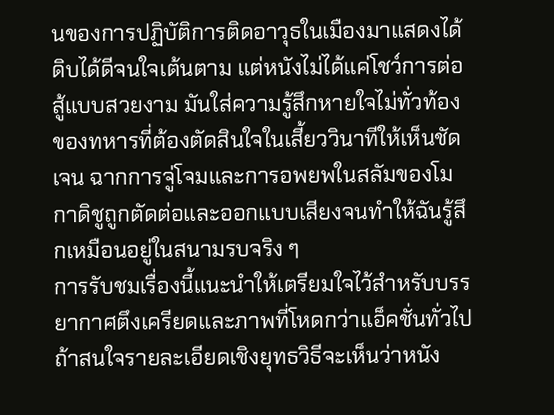นของการปฏิบัติการติดอาวุธในเมืองมาแสดงได้ดิบได้ดีจนใจเต้นตาม แต่หนังไม่ได้แค่โชว์การต่อสู้แบบสวยงาม มันใส่ความรู้สึกหายใจไม่ทั่วท้องของทหารที่ต้องตัดสินใจในเสี้ยววินาทีให้เห็นชัดเจน ฉากการจู่โจมและการอพยพในสลัมของโมกาดิชูถูกตัดต่อและออกแบบเสียงจนทำให้ฉันรู้สึกเหมือนอยู่ในสนามรบจริง ๆ
การรับชมเรื่องนี้แนะนำให้เตรียมใจไว้สำหรับบรรยากาศตึงเครียดและภาพที่โหดกว่าแอ็คชั่นทั่วไป ถ้าสนใจรายละเอียดเชิงยุทธวิธีจะเห็นว่าหนัง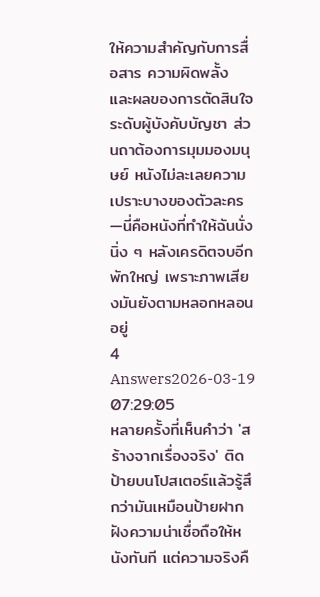ให้ความสำคัญกับการสื่อสาร ความผิดพลั้ง และผลของการตัดสินใจระดับผู้บังคับบัญชา ส่วนถาต้องการมุมมองมนุษย์ หนังไม่ละเลยความเปราะบางของตัวละคร—นี่คือหนังที่ทำให้ฉันนั่งนิ่ง ๆ หลังเครดิตจบอีกพักใหญ่ เพราะภาพเสียงมันยังตามหลอกหลอนอยู่
4 Answers2026-03-19 07:29:05
หลายครั้งที่เห็นคำว่า 'สร้างจากเรื่องจริง' ติดป้ายบนโปสเตอร์แล้วรู้สึกว่ามันเหมือนป้ายฝากฝังความน่าเชื่อถือให้หนังทันที แต่ความจริงคื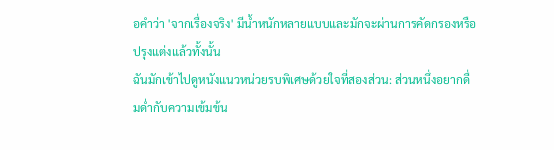อคำว่า 'จากเรื่องจริง' มีน้ำหนักหลายแบบและมักจะผ่านการคัดกรองหรือปรุงแต่งแล้วทั้งนั้น
ฉันมักเข้าไปดูหนังแนวหน่วยรบพิเศษด้วยใจที่สองส่วน: ส่วนหนึ่งอยากดื่มด่ำกับความเข้มข้น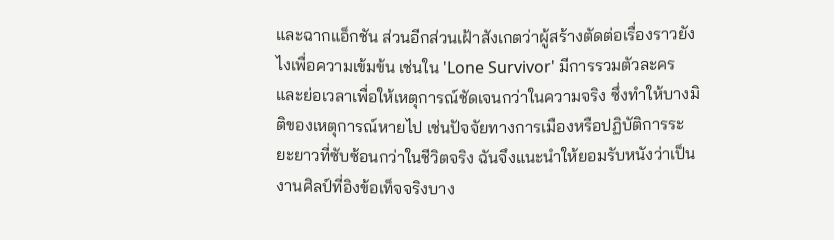และฉากแอ็กชัน ส่วนอีกส่วนเฝ้าสังเกตว่าผู้สร้างตัดต่อเรื่องราวยังไงเพื่อความเข้มข้น เช่นใน 'Lone Survivor' มีการรวมตัวละครและย่อเวลาเพื่อให้เหตุการณ์ชัดเจนกว่าในความจริง ซึ่งทำให้บางมิติของเหตุการณ์หายไป เช่นปัจจัยทางการเมืองหรือปฏิบัติการระยะยาวที่ซับซ้อนกว่าในชีวิตจริง ฉันจึงแนะนำให้ยอมรับหนังว่าเป็นงานศิลป์ที่อิงข้อเท็จจริงบาง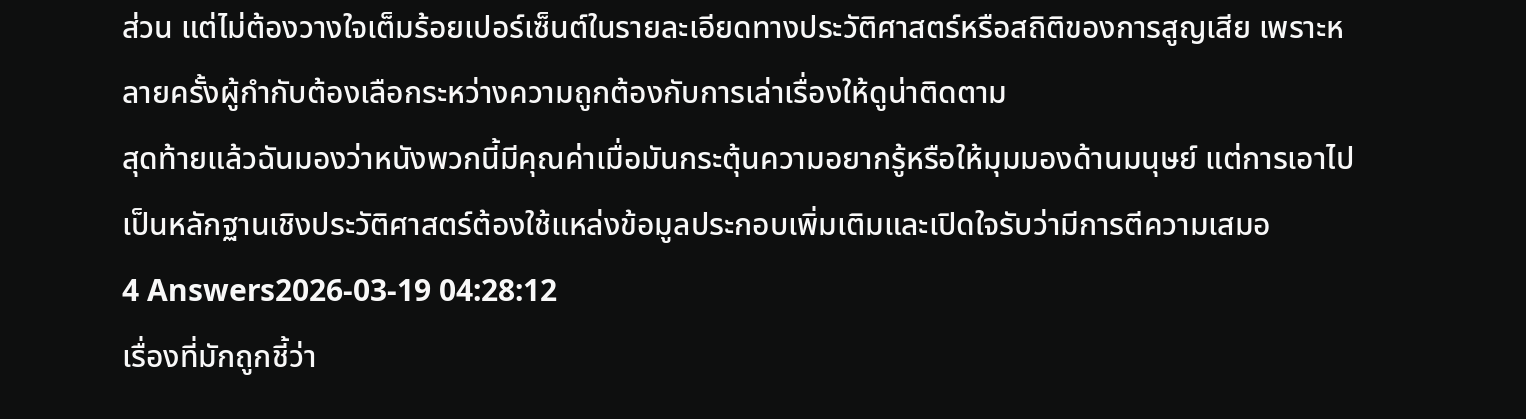ส่วน แต่ไม่ต้องวางใจเต็มร้อยเปอร์เซ็นต์ในรายละเอียดทางประวัติศาสตร์หรือสถิติของการสูญเสีย เพราะหลายครั้งผู้กำกับต้องเลือกระหว่างความถูกต้องกับการเล่าเรื่องให้ดูน่าติดตาม
สุดท้ายแล้วฉันมองว่าหนังพวกนี้มีคุณค่าเมื่อมันกระตุ้นความอยากรู้หรือให้มุมมองด้านมนุษย์ แต่การเอาไปเป็นหลักฐานเชิงประวัติศาสตร์ต้องใช้แหล่งข้อมูลประกอบเพิ่มเติมและเปิดใจรับว่ามีการตีความเสมอ
4 Answers2026-03-19 04:28:12
เรื่องที่มักถูกชี้ว่า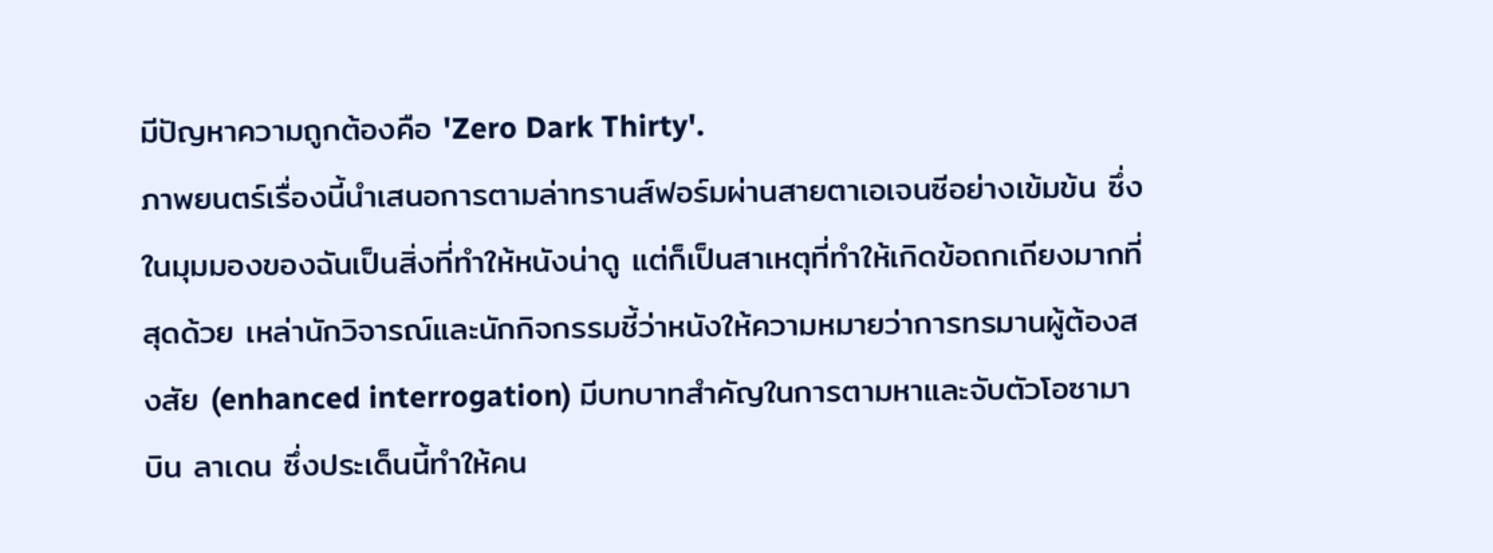มีปัญหาความถูกต้องคือ 'Zero Dark Thirty'.
ภาพยนตร์เรื่องนี้นำเสนอการตามล่าทรานส์ฟอร์มผ่านสายตาเอเจนซีอย่างเข้มข้น ซึ่งในมุมมองของฉันเป็นสิ่งที่ทำให้หนังน่าดู แต่ก็เป็นสาเหตุที่ทำให้เกิดข้อถกเถียงมากที่สุดด้วย เหล่านักวิจารณ์และนักกิจกรรมชี้ว่าหนังให้ความหมายว่าการทรมานผู้ต้องสงสัย (enhanced interrogation) มีบทบาทสำคัญในการตามหาและจับตัวโอซามา บิน ลาเดน ซึ่งประเด็นนี้ทำให้คน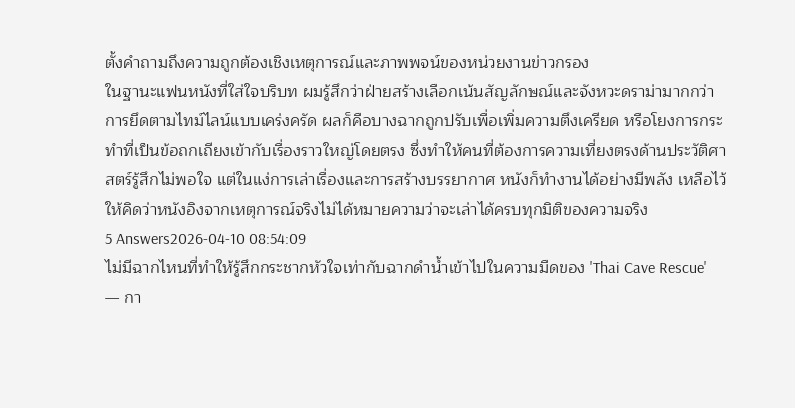ตั้งคำถามถึงความถูกต้องเชิงเหตุการณ์และภาพพจน์ของหน่วยงานข่าวกรอง
ในฐานะแฟนหนังที่ใส่ใจบริบท ผมรู้สึกว่าฝ่ายสร้างเลือกเน้นสัญลักษณ์และจังหวะดราม่ามากกว่าการยึดตามไทม์ไลน์แบบเคร่งครัด ผลก็คือบางฉากถูกปรับเพื่อเพิ่มความตึงเครียด หรือโยงการกระทำที่เป็นข้อถกเถียงเข้ากับเรื่องราวใหญ่โดยตรง ซึ่งทำให้คนที่ต้องการความเที่ยงตรงด้านประวัติศาสตร์รู้สึกไม่พอใจ แต่ในแง่การเล่าเรื่องและการสร้างบรรยากาศ หนังก็ทำงานได้อย่างมีพลัง เหลือไว้ให้คิดว่าหนังอิงจากเหตุการณ์จริงไม่ได้หมายความว่าจะเล่าได้ครบทุกมิติของความจริง
5 Answers2026-04-10 08:54:09
ไม่มีฉากไหนที่ทำให้รู้สึกกระชากหัวใจเท่ากับฉากดำน้ำเข้าไปในความมืดของ 'Thai Cave Rescue' — กา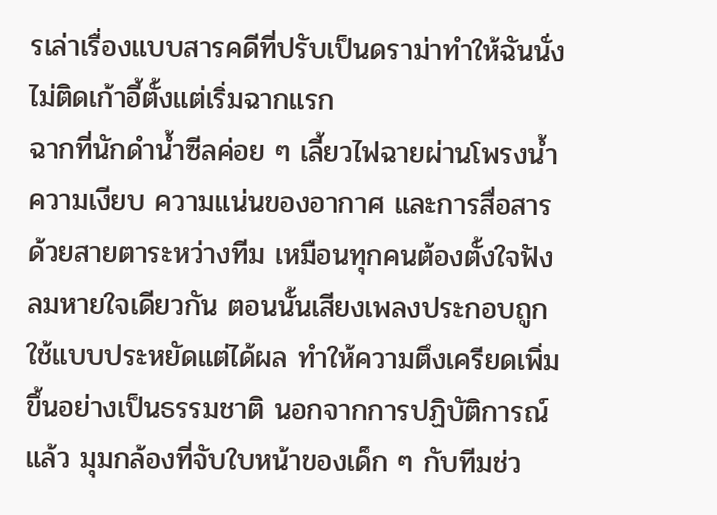รเล่าเรื่องแบบสารคดีที่ปรับเป็นดราม่าทำให้ฉันนั่งไม่ติดเก้าอี้ตั้งแต่เริ่มฉากแรก
ฉากที่นักดำน้ำซีลค่อย ๆ เลี้ยวไฟฉายผ่านโพรงน้ำ ความเงียบ ความแน่นของอากาศ และการสื่อสารด้วยสายตาระหว่างทีม เหมือนทุกคนต้องตั้งใจฟังลมหายใจเดียวกัน ตอนนั้นเสียงเพลงประกอบถูกใช้แบบประหยัดแต่ได้ผล ทำให้ความตึงเครียดเพิ่มขึ้นอย่างเป็นธรรมชาติ นอกจากการปฏิบัติการณ์แล้ว มุมกล้องที่จับใบหน้าของเด็ก ๆ กับทีมช่ว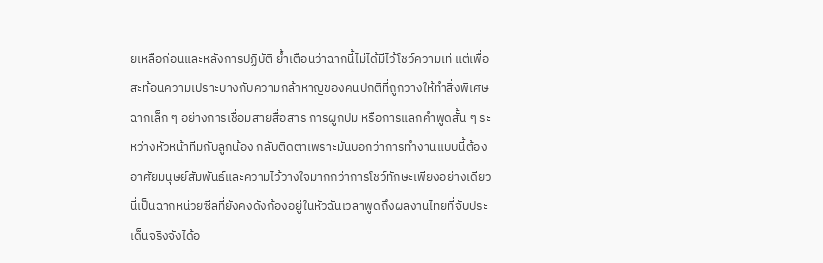ยเหลือก่อนและหลังการปฏิบัติ ย้ำเตือนว่าฉากนี้ไม่ได้มีไว้โชว์ความเท่ แต่เพื่อสะท้อนความเปราะบางกับความกล้าหาญของคนปกติที่ถูกวางให้ทำสิ่งพิเศษ
ฉากเล็ก ๆ อย่างการเชื่อมสายสื่อสาร การผูกปม หรือการแลกคำพูดสั้น ๆ ระหว่างหัวหน้าทีมกับลูกน้อง กลับติดตาเพราะมันบอกว่าการทำงานแบบนี้ต้องอาศัยมนุษย์สัมพันธ์และความไว้วางใจมากกว่าการโชว์ทักษะเพียงอย่างเดียว นี่เป็นฉากหน่วยซีลที่ยังคงดังก้องอยู่ในหัวฉันเวลาพูดถึงผลงานไทยที่จับประเด็นจริงจังได้อ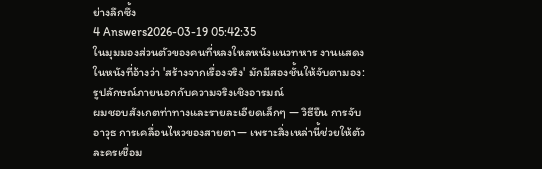ย่างลึกซึ้ง
4 Answers2026-03-19 05:42:35
ในมุมมองส่วนตัวของคนที่หลงใหลหนังแนวทหาร งานแสดงในหนังที่อ้างว่า 'สร้างจากเรื่องจริง' มักมีสองชั้นให้จับตามอง: รูปลักษณ์ภายนอกกับความจริงเชิงอารมณ์
ผมชอบสังเกตท่าทางและรายละเอียดเล็กๆ — วิธียืน การจับอาวุธ การเคลื่อนไหวของสายตา— เพราะสิ่งเหล่านี้ช่วยให้ตัวละครเชื่อม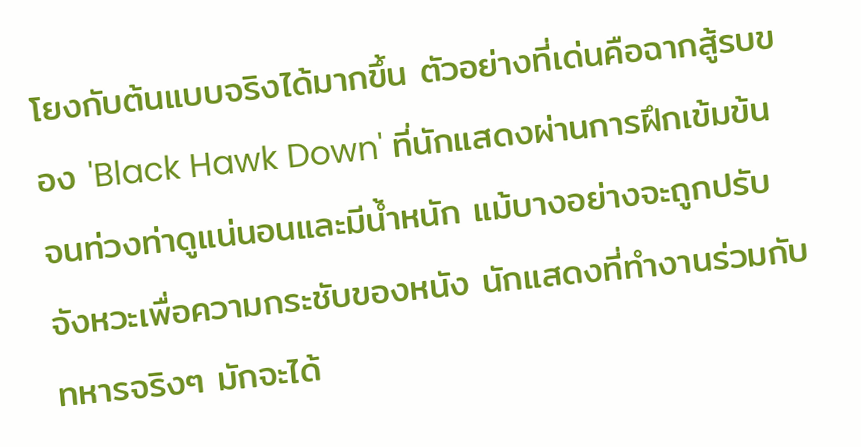โยงกับต้นแบบจริงได้มากขึ้น ตัวอย่างที่เด่นคือฉากสู้รบของ 'Black Hawk Down' ที่นักแสดงผ่านการฝึกเข้มข้น จนท่วงท่าดูแน่นอนและมีน้ำหนัก แม้บางอย่างจะถูกปรับจังหวะเพื่อความกระชับของหนัง นักแสดงที่ทำงานร่วมกับทหารจริงๆ มักจะได้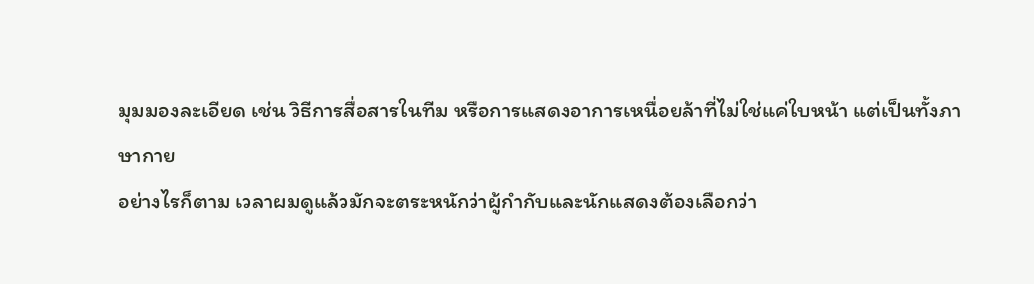มุมมองละเอียด เช่น วิธีการสื่อสารในทีม หรือการแสดงอาการเหนื่อยล้าที่ไม่ใช่แค่ใบหน้า แต่เป็นทั้งภาษากาย
อย่างไรก็ตาม เวลาผมดูแล้วมักจะตระหนักว่าผู้กำกับและนักแสดงต้องเลือกว่า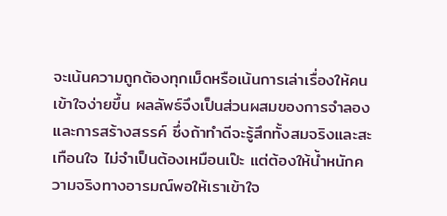จะเน้นความถูกต้องทุกเม็ดหรือเน้นการเล่าเรื่องให้คนเข้าใจง่ายขึ้น ผลลัพธ์จึงเป็นส่วนผสมของการจำลองและการสร้างสรรค์ ซึ่งถ้าทำดีจะรู้สึกทั้งสมจริงและสะเทือนใจ ไม่จำเป็นต้องเหมือนเป๊ะ แต่ต้องให้น้ำหนักความจริงทางอารมณ์พอให้เราเข้าใจ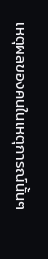เหตุผลของคนในเหตุการณ์นั้นๆ